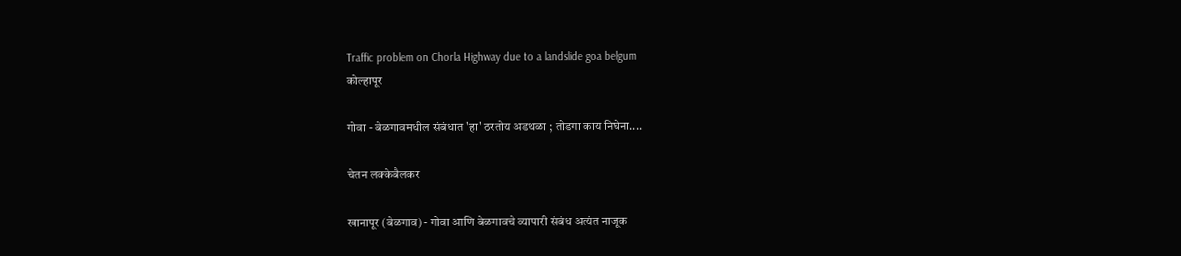Traffic problem on Chorla Highway due to a landslide goa belgum
कोल्हापूर

गोवा - बेळगावमधील संबंधात 'हा' ठरतोय अडथळा ; तोडगा काय निघेना....

चेतन लक्‍केबैलकर

खानापूर (बेळगाव) - गोवा आणि बेळगावचे व्यापारी संबंध अत्यंत नाजूक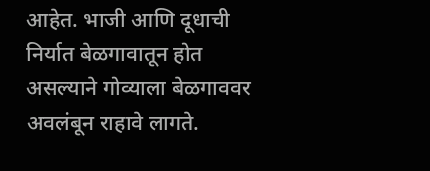आहेत. भाजी आणि दूधाची निर्यात बेळगावातून होत असल्याने गोव्याला बेळगाववर अवलंबून राहावे लागते.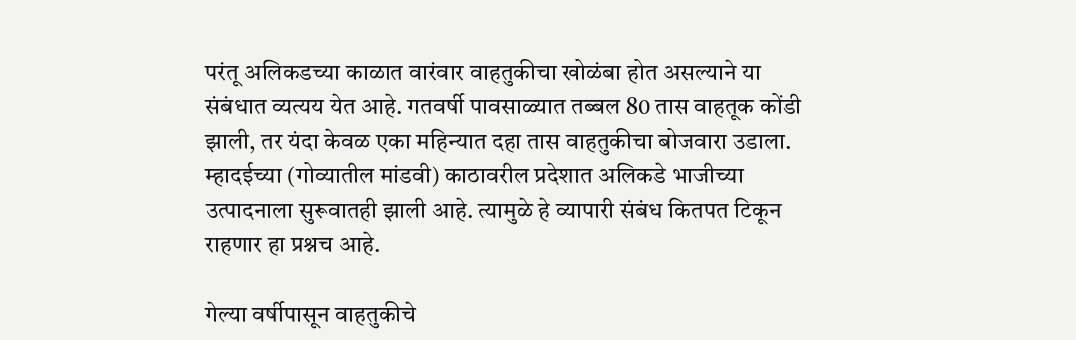परंतू अलिकडच्या काळात वारंवार वाहतुकीचा खोळंबा होत असल्याने या संबंधात व्यत्यय येत आहे. गतवर्षी पावसाळ्यात तब्बल 80 तास वाहतूक कोंडी झाली, तर यंदा केवळ एका महिन्यात दहा तास वाहतुकीचा बोजवारा उडाला. म्हादईच्या (गोव्यातील मांडवी) काठावरील प्रदेशात अलिकडे भाजीच्या उत्पादनाला सुरूवातही झाली आहे. त्यामुळे हे व्यापारी संबंध कितपत टिकून राहणार हा प्रश्नच आहे.

गेल्या वर्षीपासून वाहतुकीचे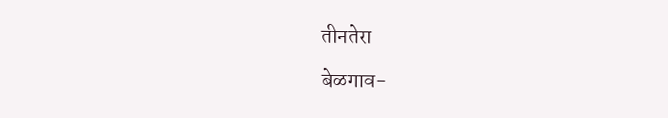तीनतेरा

बेळगाव-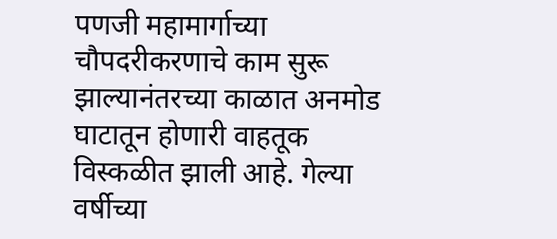पणजी महामार्गाच्या चौपदरीकरणाचे काम सुरू झाल्यानंतरच्या काळात अनमोड घाटातून होणारी वाहतूक विस्कळीत झाली आहे. गेल्या वर्षीच्या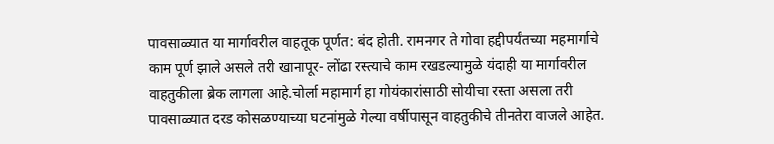पावसाळ्यात या मार्गावरील वाहतूक पूर्णत: बंद होती. रामनगर ते गोवा हद्दीपर्यंतच्या महमार्गाचे काम पूर्ण झाले असले तरी खानापूर- लोंढा रस्त्याचे काम रखडल्यामुळे यंदाही या मार्गावरील वाहतुकीला ब्रेक लागला आहे.चोर्ला महामार्ग हा गोयंकारांसाठी सोयीचा रस्ता असला तरी पावसाळ्यात दरड कोसळण्याच्या घटनांमुळे गेल्या वर्षीपासून वाहतुकीचे तीनतेरा वाजले आहेत.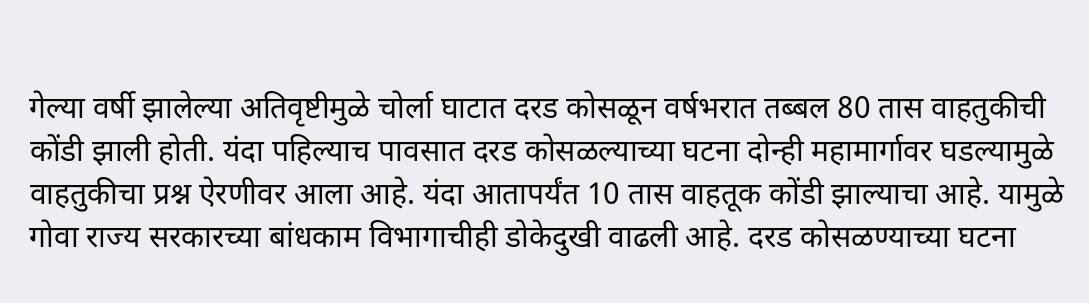गेल्या वर्षी झालेल्या अतिवृष्टीमुळे चोर्ला घाटात दरड कोसळून वर्षभरात तब्बल 80 तास वाहतुकीची कोंडी झाली होती. यंदा पहिल्याच पावसात दरड कोसळल्याच्या घटना दोन्ही महामार्गावर घडल्यामुळे वाहतुकीचा प्रश्न ऐरणीवर आला आहे. यंदा आतापर्यंत 10 तास वाहतूक कोंडी झाल्याचा आहे. यामुळे गोवा राज्य सरकारच्या बांधकाम विभागाचीही डोकेदुखी वाढली आहे. दरड कोसळण्याच्या घटना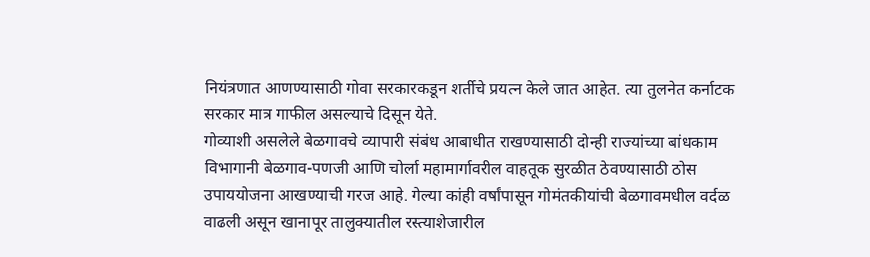नियंत्रणात आणण्यासाठी गोवा सरकारकडून शर्तीचे प्रयत्न केले जात आहेत. त्या तुलनेत कर्नाटक सरकार मात्र गाफील असल्याचे दिसून येते.
गोव्याशी असलेले बेळगावचे व्यापारी संबंध आबाधीत राखण्यासाठी दोन्ही राज्यांच्या बांधकाम विभागानी बेळगाव-पणजी आणि चोर्ला महामार्गावरील वाहतूक सुरळीत ठेवण्यासाठी ठोस उपाययोजना आखण्याची गरज आहे. गेल्या कांही वर्षांपासून गोमंतकीयांची बेळगावमधील वर्दळ वाढली असून खानापूर तालुक्यातील रस्त्याशेजारील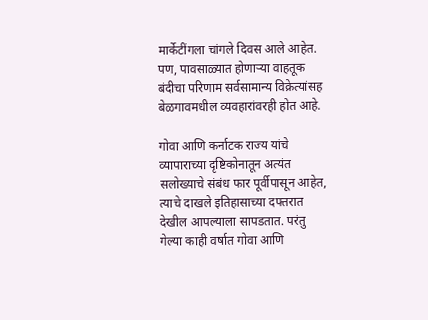मार्केटींगला चांगले दिवस आले आहेत. पण, पावसाळ्यात होणाऱ्या वाहतूक बंदीचा परिणाम सर्वसामान्य विक्रेत्यांसह बेळगावमधील व्यवहारांवरही होत आहे.

गोवा आणि कर्नाटक राज्य यांचे व्यापाराच्या दृष्टिकोनातून अत्यंत सलोख्याचे संबंध फार पूर्वीपासून आहेत, त्याचे दाखले इतिहासाच्या दफ्तरात देखील आपल्याला सापडतात. परंतु गेल्या काही वर्षात गोवा आणि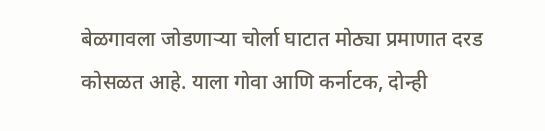बेळगावला जोडणाऱ्या चोर्ला घाटात मोठ्या प्रमाणात दरड कोसळत आहे. याला गोवा आणि कर्नाटक, दोन्ही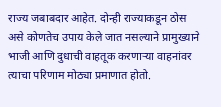राज्य जबाबदार आहेत. दोन्ही राज्याकडून ठोस असे कोणतेच उपाय केले जात नसल्याने प्रामुख्याने भाजी आणि दुधाची वाहतूक करणाऱ्या वाहनांवर त्याचा परिणाम मोठ्या प्रमाणात होतो.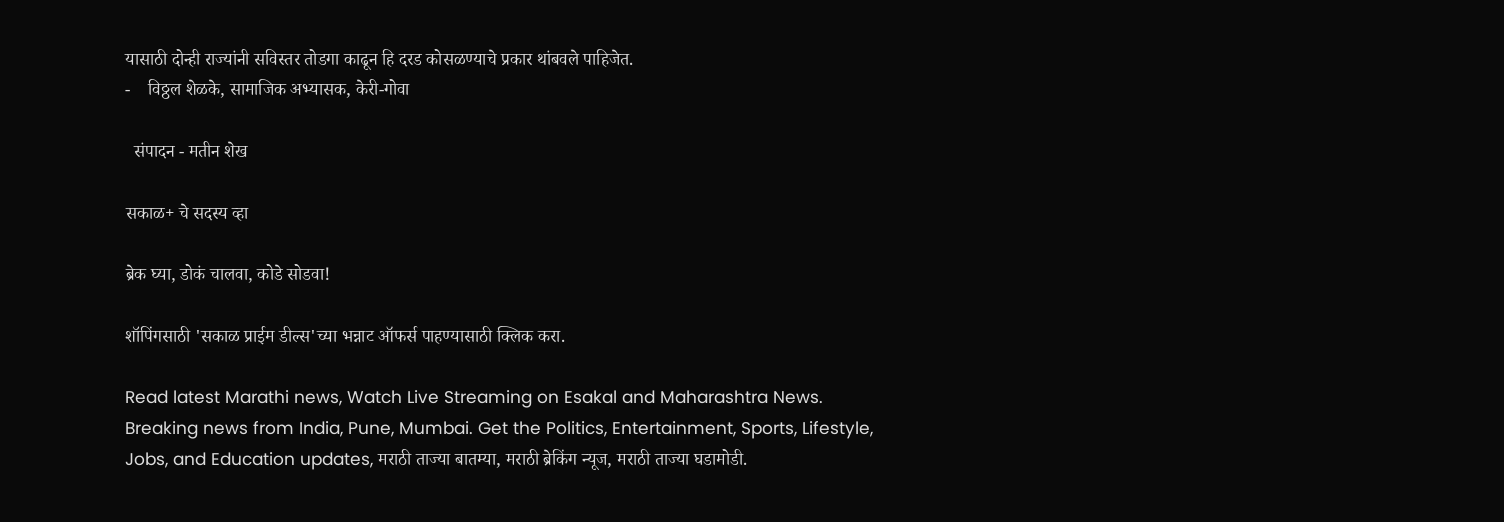यासाठी दोन्ही राज्यांनी सविस्तर तोडगा काढून हि दरड कोसळण्याचे प्रकार थांबवले पाहिजेत.
-    विठ्ठल शेळके, सामाजिक अभ्यासक, केरी-गोवा

  संपादन - मतीन शेख

सकाळ+ चे सदस्य व्हा

ब्रेक घ्या, डोकं चालवा, कोडे सोडवा!

शॉपिंगसाठी 'सकाळ प्राईम डील्स'च्या भन्नाट ऑफर्स पाहण्यासाठी क्लिक करा.

Read latest Marathi news, Watch Live Streaming on Esakal and Maharashtra News. Breaking news from India, Pune, Mumbai. Get the Politics, Entertainment, Sports, Lifestyle, Jobs, and Education updates, मराठी ताज्या बातम्या, मराठी ब्रेकिंग न्यूज, मराठी ताज्या घडामोडी.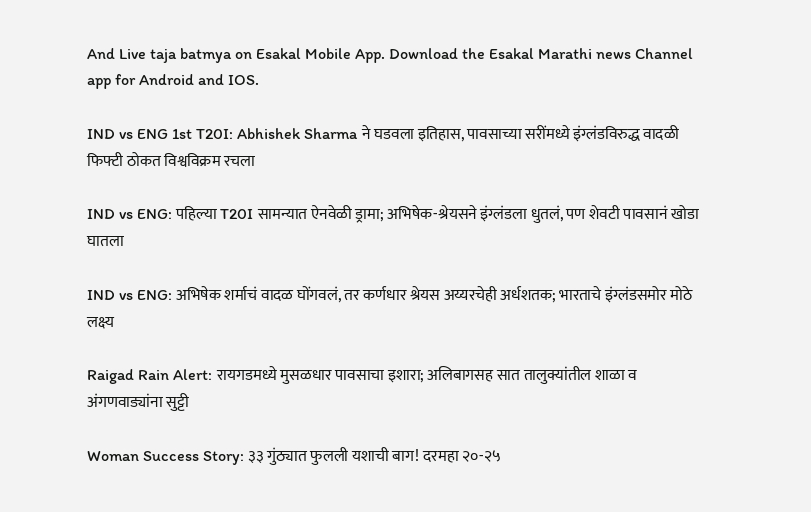And Live taja batmya on Esakal Mobile App. Download the Esakal Marathi news Channel app for Android and IOS.

IND vs ENG 1st T20I: Abhishek Sharma ने घडवला इतिहास, पावसाच्या सरींमध्ये इंग्लंडविरुद्ध वादळी फिफ्टी ठोकत विश्वविक्रम रचला

IND vs ENG: पहिल्या T20I सामन्यात ऐनवेळी ड्रामा; अभिषेक-श्रेयसने इंग्लंडला धुतलं, पण शेवटी पावसानं खोडा घातला

IND vs ENG: अभिषेक शर्माचं वादळ घोंगवलं, तर कर्णधार श्रेयस अय्यरचेही अर्धशतक; भारताचे इंग्लंडसमोर मोठे लक्ष्य

Raigad Rain Alert: रायगडमध्ये मुसळधार पावसाचा इशारा; अलिबागसह सात तालुक्यांतील शाळा व अंगणवाड्यांना सुट्टी

Woman Success Story: ३३ गुंठ्यात फुलली यशाची बाग! दरमहा २०-२५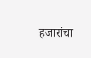हजारांचा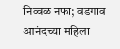निव्वळ नफा; वडगाव आनंदच्या महिला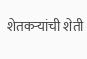शेतकऱ्यांची शेती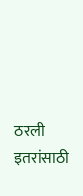ठरली इतरांसाठी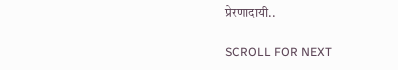प्रेरणादायी..

SCROLL FOR NEXT